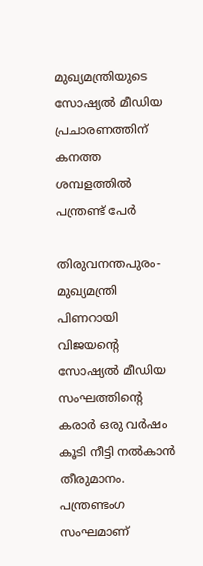മുഖ്യമന്ത്രിയുടെ സോഷ്യല്‍ മീഡിയ  പ്രചാരണത്തിന് കനത്ത ശമ്പളത്തില്‍ പന്ത്രണ്ട് പേര്‍

തിരുവനന്തപുരം-മുഖ്യമന്ത്രി പിണറായി വിജയന്റെ സോഷ്യല്‍ മീഡിയ സംഘത്തിന്റെ കരാര്‍ ഒരു വര്‍ഷം കൂടി നീട്ടി നല്‍കാന്‍ തീരുമാനം. പന്ത്രണ്ടംഗ സംഘമാണ്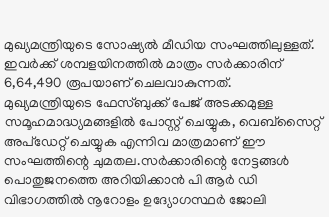മുഖ്യമന്ത്രിയുടെ സോഷ്യല്‍ മീഡിയ സംഘത്തിലുള്ളത്. ഇവര്‍ക്ക് ശമ്പളയിനത്തില്‍ മാത്രം സര്‍ക്കാരിന് 6,64,490 രൂപയാണ് ചെലവാകുന്നത്.
മുഖ്യമന്ത്രിയുടെ ഫേസ്ബുക്ക് പേജ് അടക്കമുള്ള സമൂഹമാദ്ധ്യമങ്ങളില്‍ പോസ്റ്റ് ചെയ്യുക, വെബ്സൈറ്റ് അപ്ഡേറ്റ് ചെയ്യുക എന്നിവ മാത്രമാണ് ഈ സംഘത്തിന്റെ ചുമതല.സര്‍ക്കാരിന്റെ നേട്ടങ്ങള്‍ പൊതുജനത്തെ അറിയിക്കാന്‍ പി ആര്‍ ഡി വിഭാഗത്തില്‍ നൂറോളം ഉദ്യോഗസ്ഥര്‍ ജോലി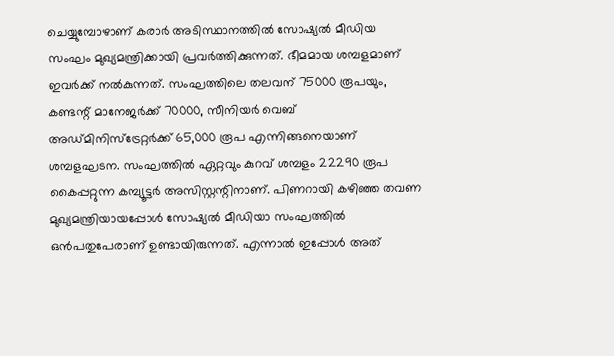ചെയ്യുമ്പോഴാണ് കരാര്‍ അടിസ്ഥാനത്തില്‍ സോഷ്യല്‍ മീഡിയ സംഘം മുഖ്യമന്ത്രിക്കായി പ്രവര്‍ത്തിക്കുന്നത്. ഭീമമായ ശമ്പളമാണ് ഇവര്‍ക്ക് നല്‍കുന്നത്. സംഘത്തിലെ തലവന് 75000 രൂപയും, കണ്ടന്റ് മാനേജര്‍ക്ക് 70000, സീനിയര്‍ വെബ് അഡ്മിനിസ്ട്രേറ്റര്‍ക്ക് 65,000 രൂപ എന്നിങ്ങനെയാണ് ശമ്പളഘടന. സംഘത്തില്‍ ഏറ്റവും കുറവ് ശമ്പളം 22290 രൂപ കൈപ്പറ്റുന്ന കമ്പ്യൂട്ടര്‍ അസിസ്റ്റന്റിനാണ്. പിണറായി കഴിഞ്ഞ തവണ മുഖ്യമന്ത്രിയായപ്പോള്‍ സോഷ്യല്‍ മീഡിയാ സംഘത്തില്‍ ഒന്‍പതുപേരാണ് ഉണ്ടായിരുന്നത്. എന്നാല്‍ ഇപ്പോള്‍ അത്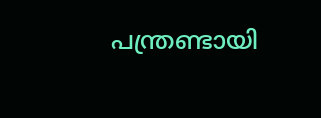പന്ത്രണ്ടായി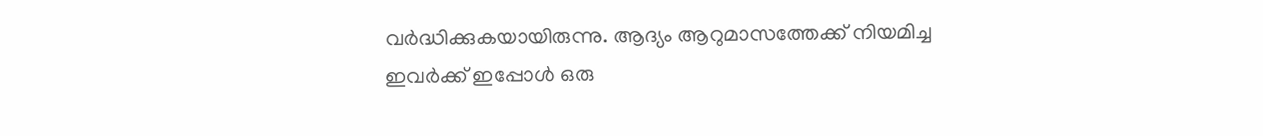വര്‍ദ്ധിക്കുകയായിരുന്നു. ആദ്യം ആറുമാസത്തേക്ക് നിയമിച്ച ഇവര്‍ക്ക് ഇപ്പോള്‍ ഒരു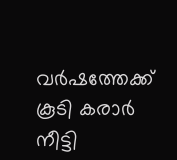വര്‍ഷത്തേക്ക് കൂടി കരാര്‍ നീട്ടി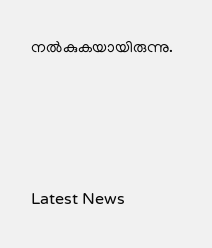നല്‍കുകയായിരുന്നു.




Latest News